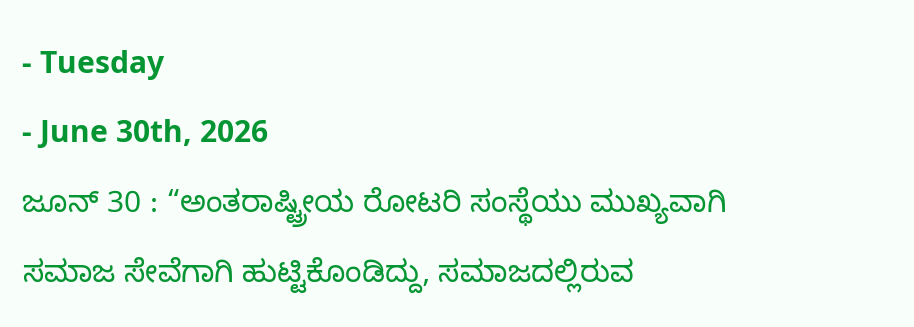- Tuesday
- June 30th, 2026
ಜೂನ್ 30 : “ಅಂತರಾಷ್ಟ್ರೀಯ ರೋಟರಿ ಸಂಸ್ಥೆಯು ಮುಖ್ಯವಾಗಿ ಸಮಾಜ ಸೇವೆಗಾಗಿ ಹುಟ್ಟಿಕೊಂಡಿದ್ದು, ಸಮಾಜದಲ್ಲಿರುವ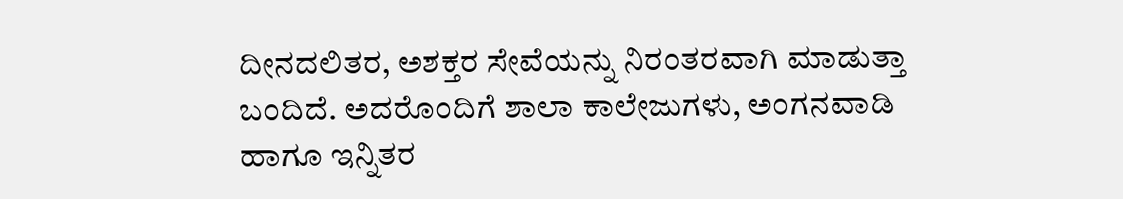ದೀನದಲಿತರ, ಅಶಕ್ತರ ಸೇವೆಯನ್ನು ನಿರಂತರವಾಗಿ ಮಾಡುತ್ತಾ ಬಂದಿದೆ. ಅದರೊಂದಿಗೆ ಶಾಲಾ ಕಾಲೇಜುಗಳು, ಅಂಗನವಾಡಿ ಹಾಗೂ ಇನ್ನಿತರ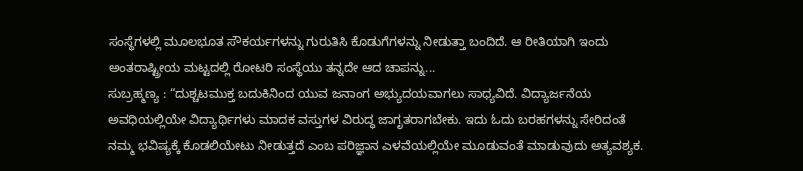ಸಂಸ್ಥೆಗಳಲ್ಲಿ ಮೂಲಭೂತ ಸೌಕರ್ಯಗಳನ್ನು ಗುರುತಿಸಿ ಕೊಡುಗೆಗಳನ್ನು ನೀಡುತ್ತಾ ಬಂದಿದೆ. ಆ ರೀತಿಯಾಗಿ ಇಂದು ಅಂತರಾಷ್ಟ್ರೀಯ ಮಟ್ಟದಲ್ಲಿ ರೋಟರಿ ಸಂಸ್ಥೆಯು ತನ್ನದೇ ಆದ ಚಾಪನ್ನು...
ಸುಬ್ರಹ್ಮಣ್ಯ : “ದುಶ್ಚಟಮುಕ್ತ ಬದುಕಿನಿಂದ ಯುವ ಜನಾಂಗ ಅಭ್ಯುದಯವಾಗಲು ಸಾಧ್ಯವಿದೆ. ವಿದ್ಯಾರ್ಜನೆಯ ಅವಧಿಯಲ್ಲಿಯೇ ವಿದ್ಯಾರ್ಥಿಗಳು ಮಾದಕ ವಸ್ತುಗಳ ವಿರುದ್ಧ ಜಾಗೃತರಾಗಬೇಕು. ಇದು ಓದು ಬರಹಗಳನ್ನು ಸೇರಿದಂತೆ ನಮ್ಮ ಭವಿಷ್ಯಕ್ಕೆ ಕೊಡಲಿಯೇಟು ನೀಡುತ್ತದೆ ಎಂಬ ಪರಿಜ್ಞಾನ ಎಳವೆಯಲ್ಲಿಯೇ ಮೂಡುವಂತೆ ಮಾಡುವುದು ಅತ್ಯವಶ್ಯಕ.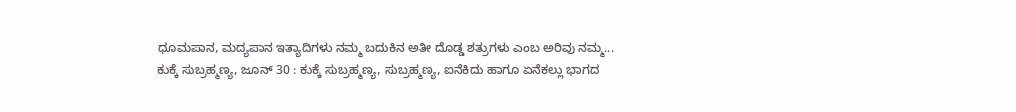ಧೂಮಪಾನ, ಮದ್ಯಪಾನ ಇತ್ಯಾದಿಗಳು ನಮ್ಮ ಬದುಕಿನ ಅತೀ ದೊಡ್ಡ ಶತ್ರುಗಳು ಎಂಬ ಅರಿವು ನಮ್ಮ...
ಕುಕ್ಕೆ ಸುಬ್ರಹ್ಮಣ್ಯ, ಜೂನ್ 30 : ಕುಕ್ಕೆ ಸುಬ್ರಹ್ಮಣ್ಯ, ಸುಬ್ರಹ್ಮಣ್ಯ, ಐನೆಕಿದು ಹಾಗೂ ಏನೆಕಲ್ಲು ಭಾಗದ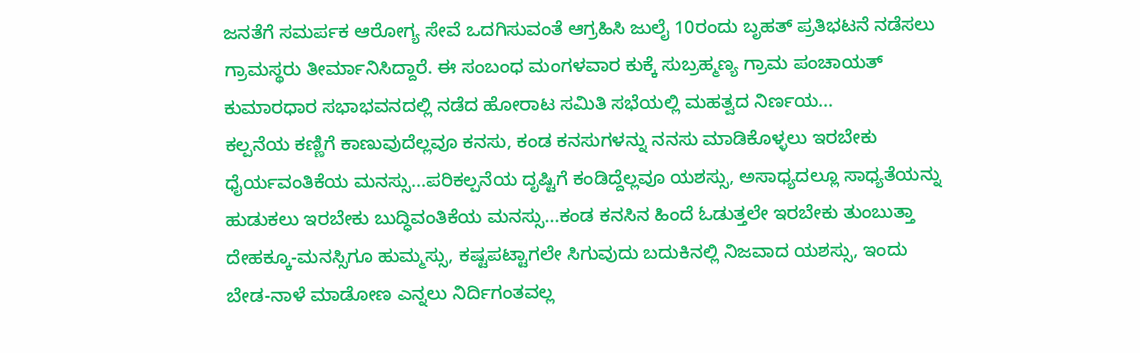ಜನತೆಗೆ ಸಮರ್ಪಕ ಆರೋಗ್ಯ ಸೇವೆ ಒದಗಿಸುವಂತೆ ಆಗ್ರಹಿಸಿ ಜುಲೈ 10ರಂದು ಬೃಹತ್ ಪ್ರತಿಭಟನೆ ನಡೆಸಲು ಗ್ರಾಮಸ್ಥರು ತೀರ್ಮಾನಿಸಿದ್ದಾರೆ. ಈ ಸಂಬಂಧ ಮಂಗಳವಾರ ಕುಕ್ಕೆ ಸುಬ್ರಹ್ಮಣ್ಯ ಗ್ರಾಮ ಪಂಚಾಯತ್ ಕುಮಾರಧಾರ ಸಭಾಭವನದಲ್ಲಿ ನಡೆದ ಹೋರಾಟ ಸಮಿತಿ ಸಭೆಯಲ್ಲಿ ಮಹತ್ವದ ನಿರ್ಣಯ...
ಕಲ್ಪನೆಯ ಕಣ್ಣಿಗೆ ಕಾಣುವುದೆಲ್ಲವೂ ಕನಸು, ಕಂಡ ಕನಸುಗಳನ್ನು ನನಸು ಮಾಡಿಕೊಳ್ಳಲು ಇರಬೇಕು ಧೈರ್ಯವಂತಿಕೆಯ ಮನಸ್ಸು...ಪರಿಕಲ್ಪನೆಯ ದೃಷ್ಟಿಗೆ ಕಂಡಿದ್ದೆಲ್ಲವೂ ಯಶಸ್ಸು, ಅಸಾಧ್ಯದಲ್ಲೂ ಸಾಧ್ಯತೆಯನ್ನು ಹುಡುಕಲು ಇರಬೇಕು ಬುದ್ಧಿವಂತಿಕೆಯ ಮನಸ್ಸು...ಕಂಡ ಕನಸಿನ ಹಿಂದೆ ಓಡುತ್ತಲೇ ಇರಬೇಕು ತುಂಬುತ್ತಾ ದೇಹಕ್ಕೂ-ಮನಸ್ಸಿಗೂ ಹುಮ್ಮಸ್ಸು, ಕಷ್ಟಪಟ್ಟಾಗಲೇ ಸಿಗುವುದು ಬದುಕಿನಲ್ಲಿ ನಿಜವಾದ ಯಶಸ್ಸು, ಇಂದು ಬೇಡ-ನಾಳೆ ಮಾಡೋಣ ಎನ್ನಲು ನಿರ್ದಿಗಂತವಲ್ಲ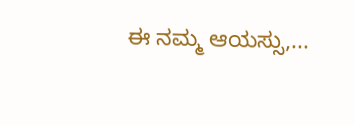ಈ ನಮ್ಮ ಆಯಸ್ಸು,...